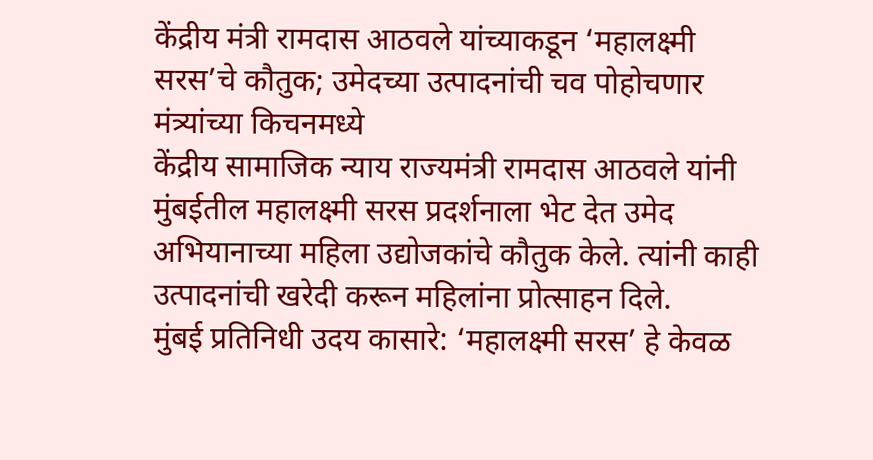केंद्रीय मंत्री रामदास आठवले यांच्याकडून ‘महालक्ष्मी सरस’चे कौतुक; उमेदच्या उत्पादनांची चव पोहोचणार मंत्र्यांच्या किचनमध्ये
केंद्रीय सामाजिक न्याय राज्यमंत्री रामदास आठवले यांनी मुंबईतील महालक्ष्मी सरस प्रदर्शनाला भेट देत उमेद अभियानाच्या महिला उद्योजकांचे कौतुक केले. त्यांनी काही उत्पादनांची खरेदी करून महिलांना प्रोत्साहन दिले.
मुंबई प्रतिनिधी उदय कासारे: ‘महालक्ष्मी सरस’ हे केवळ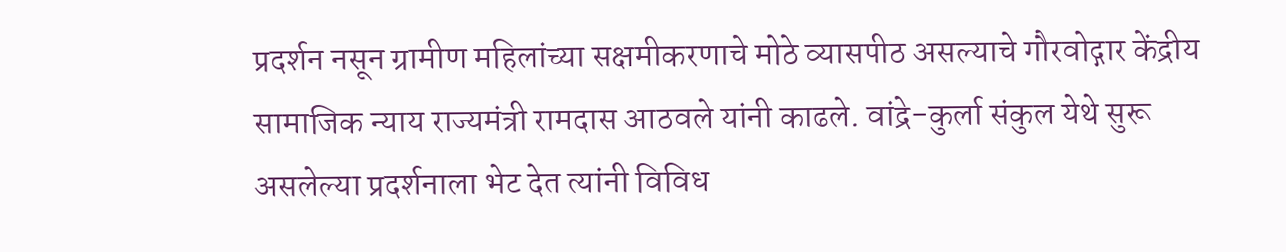प्रदर्शन नसून ग्रामीण महिलांच्या सक्षमीकरणाचे मोठे व्यासपीठ असल्याचे गौरवोद्गार केंद्रीय सामाजिक न्याय राज्यमंत्री रामदास आठवले यांनी काढले. वांद्रे-कुर्ला संकुल येथे सुरू असलेल्या प्रदर्शनाला भेट देत त्यांनी विविध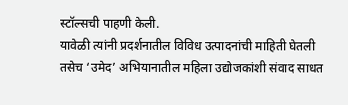स्टॉल्सची पाहणी केली.
यावेळी त्यांनी प्रदर्शनातील विविध उत्पादनांची माहिती घेतली तसेच ‘उमेद’ अभियानातील महिला उद्योजकांशी संवाद साधत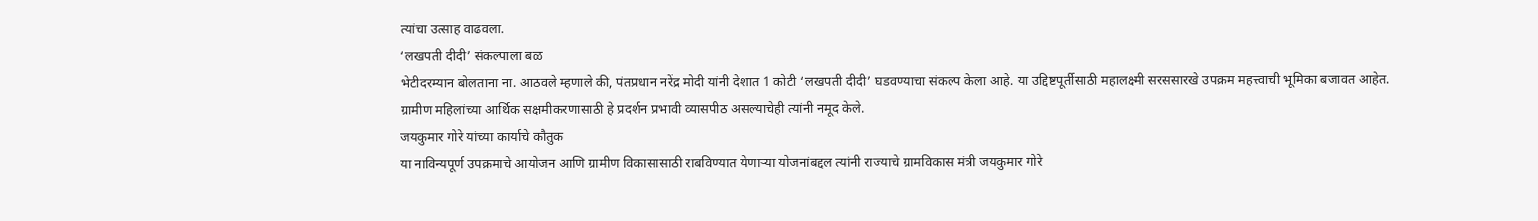त्यांचा उत्साह वाढवला.
‘लखपती दीदी’ संकल्पाला बळ
भेटीदरम्यान बोलताना ना. आठवले म्हणाले की, पंतप्रधान नरेंद्र मोदी यांनी देशात 1 कोटी ‘लखपती दीदी’ घडवण्याचा संकल्प केला आहे. या उद्दिष्टपूर्तीसाठी महालक्ष्मी सरससारखे उपक्रम महत्त्वाची भूमिका बजावत आहेत.
ग्रामीण महिलांच्या आर्थिक सक्षमीकरणासाठी हे प्रदर्शन प्रभावी व्यासपीठ असल्याचेही त्यांनी नमूद केले.
जयकुमार गोरे यांच्या कार्याचे कौतुक
या नाविन्यपूर्ण उपक्रमाचे आयोजन आणि ग्रामीण विकासासाठी राबविण्यात येणाऱ्या योजनांबद्दल त्यांनी राज्याचे ग्रामविकास मंत्री जयकुमार गोरे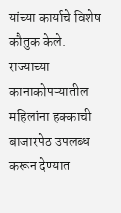यांच्या कार्याचे विशेष कौतुक केले.
राज्याच्या कानाकोपऱ्यातील महिलांना हक्काची बाजारपेठ उपलब्ध करून देण्यात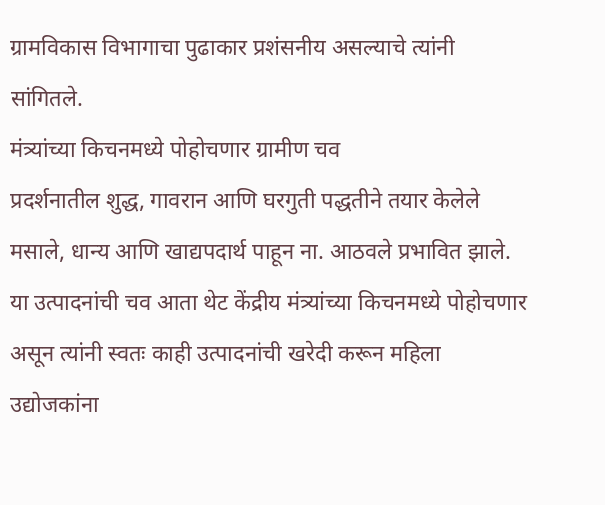ग्रामविकास विभागाचा पुढाकार प्रशंसनीय असल्याचे त्यांनी सांगितले.
मंत्र्यांच्या किचनमध्ये पोहोचणार ग्रामीण चव
प्रदर्शनातील शुद्ध, गावरान आणि घरगुती पद्धतीने तयार केलेले मसाले, धान्य आणि खाद्यपदार्थ पाहून ना. आठवले प्रभावित झाले.
या उत्पादनांची चव आता थेट केंद्रीय मंत्र्यांच्या किचनमध्ये पोहोचणार असून त्यांनी स्वतः काही उत्पादनांची खरेदी करून महिला उद्योजकांना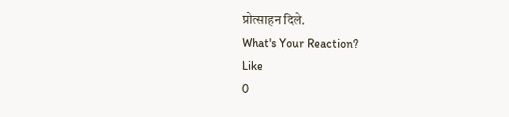प्रोत्साहन दिले.
What's Your Reaction?
Like
0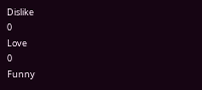Dislike
0
Love
0
Funny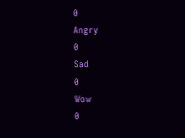0
Angry
0
Sad
0
Wow
0